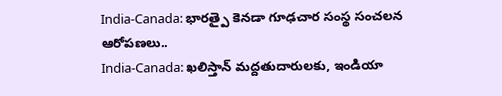India-Canada: భారత్పై కెనడా గూఢచార సంస్థ సంచలన ఆరోపణలు..
India-Canada: ఖలిస్తాన్ మద్దతుదారులకు, ఇండియా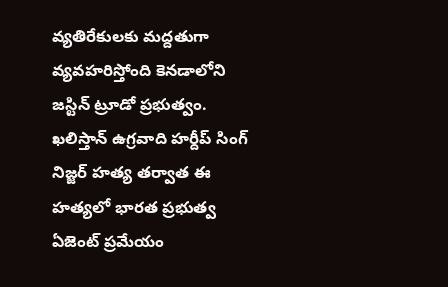వ్యతిరేకులకు మద్దతుగా వ్యవహరిస్తోంది కెనడాలోని జస్టిన్ ట్రూడో ప్రభుత్వం. ఖలిస్తాన్ ఉగ్రవాది హర్దీప్ సింగ్ నిజ్జర్ హత్య తర్వాత ఈ హత్యలో భారత ప్రభుత్వ ఏజెంట్ ప్రమేయం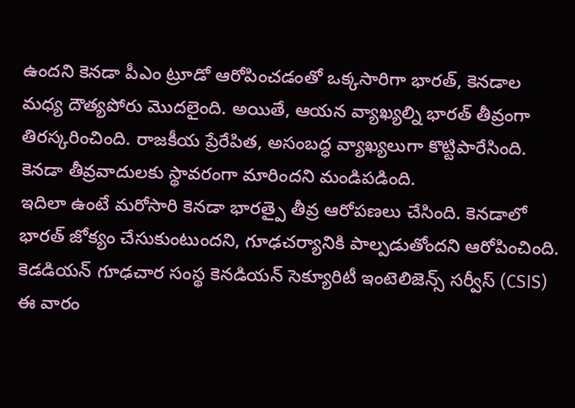ఉందని కెనడా పీఎం ట్రూడో ఆరోపించడంతో ఒక్కసారిగా భారత్, కెనడాల మధ్య దౌత్యపోరు మొదలైంది. అయితే, ఆయన వ్యాఖ్యల్ని భారత్ తీవ్రంగా తిరస్కరించింది. రాజకీయ ప్రేరేపిత, అసంబద్ధ వ్యాఖ్యలుగా కొట్టిపారేసింది. కెనడా తీవ్రవాదులకు స్థావరంగా మారిందని మండిపడింది.
ఇదిలా ఉంటే మరోసారి కెనడా భారత్పై తీవ్ర ఆరోపణలు చేసింది. కెనడాలో భారత్ జోక్యం చేసుకుంటుందని, గూఢచర్యానికి పాల్పడుతోందని ఆరోపించింది. కెడడియన్ గూఢచార సంస్థ కెనడియన్ సెక్యూరిటీ ఇంటెలిజెన్స్ సర్వీస్ (CSIS) ఈ వారం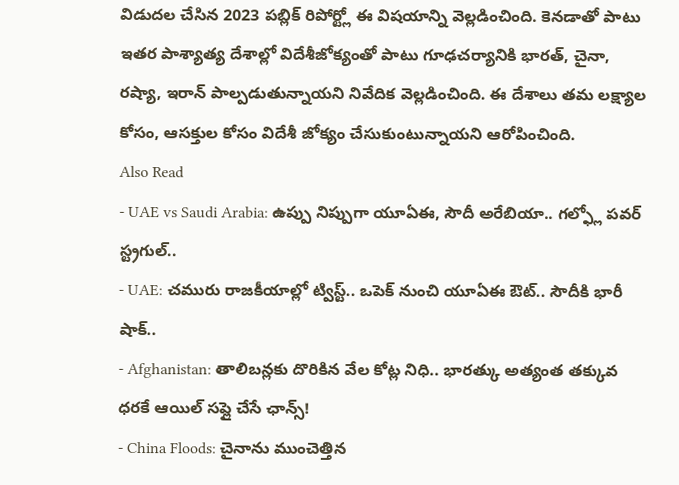విడుదల చేసిన 2023 పబ్లిక్ రిపోర్ట్లో ఈ విషయాన్ని వెల్లడించింది. కెనడాతో పాటు ఇతర పాశ్యాత్య దేశాల్లో విదేశీజోక్యంతో పాటు గూఢచర్యానికి భారత్, చైనా, రష్యా, ఇరాన్ పాల్పడుతున్నాయని నివేదిక వెల్లడించింది. ఈ దేశాలు తమ లక్ష్యాల కోసం, ఆసక్తుల కోసం విదేశీ జోక్యం చేసుకుంటున్నాయని ఆరోపించింది.
Also Read
- UAE vs Saudi Arabia: ఉప్పు నిప్పుగా యూఏఈ, సౌదీ అరేబియా.. గల్ఫ్లో పవర్ స్ట్రగుల్..
- UAE: చమురు రాజకీయాల్లో ట్విస్ట్.. ఒపెక్ నుంచి యూఏఈ ఔట్.. సౌదీకి భారీ షాక్..
- Afghanistan: తాలిబన్లకు దొరికిన వేల కోట్ల నిధి.. భారత్కు అత్యంత తక్కువ ధరకే ఆయిల్ సప్లై చేసే ఛాన్స్!
- China Floods: చైనాను ముంచెత్తిన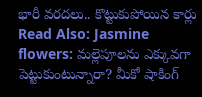భారీ వరదలు.. కొట్టుకుపోయిన కార్లు
Read Also: Jasmine flowers: మల్లెపూలను ఎక్కువగా పెట్టుకుంటున్నారా? మీకో షాకింగ్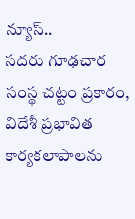న్యూస్..
సదరు గూఢచార సంస్థ చట్టం ప్రకారం, విదేశీ ప్రభావిత కార్యకలాపాలను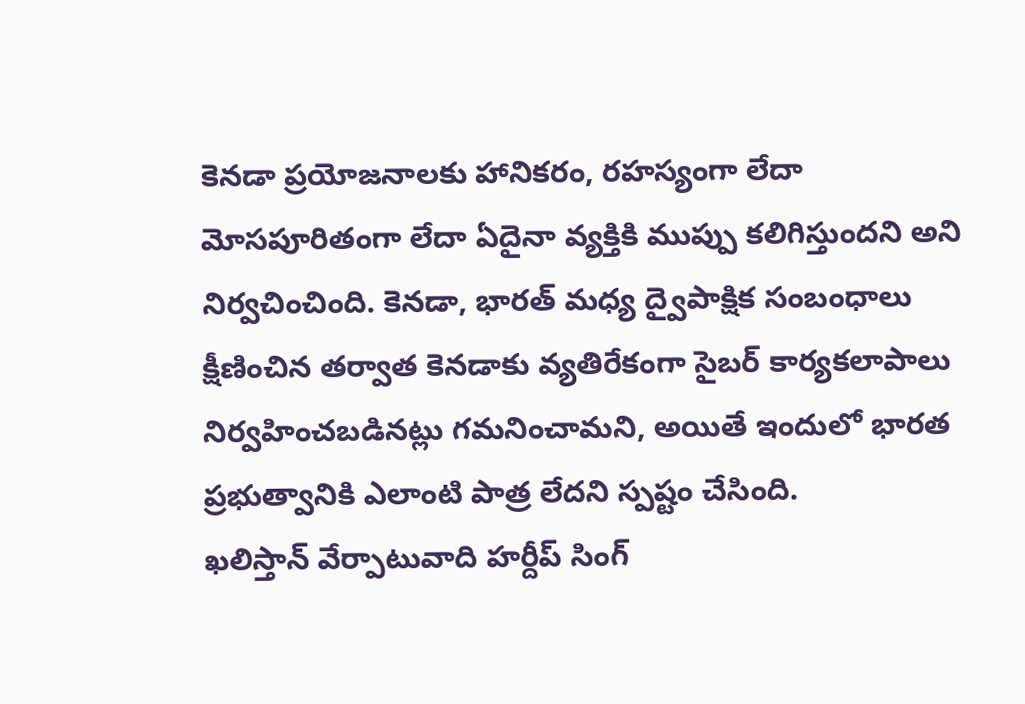కెనడా ప్రయోజనాలకు హానికరం, రహస్యంగా లేదా మోసపూరితంగా లేదా ఏదైనా వ్యక్తికి ముప్పు కలిగిస్తుందని అని నిర్వచించింది. కెనడా, భారత్ మధ్య ద్వైపాక్షిక సంబంధాలు క్షీణించిన తర్వాత కెనడాకు వ్యతిరేకంగా సైబర్ కార్యకలాపాలు నిర్వహించబడినట్లు గమనించామని, అయితే ఇందులో భారత ప్రభుత్వానికి ఎలాంటి పాత్ర లేదని స్పష్టం చేసింది.
ఖలిస్తాన్ వేర్పాటువాది హర్దీప్ సింగ్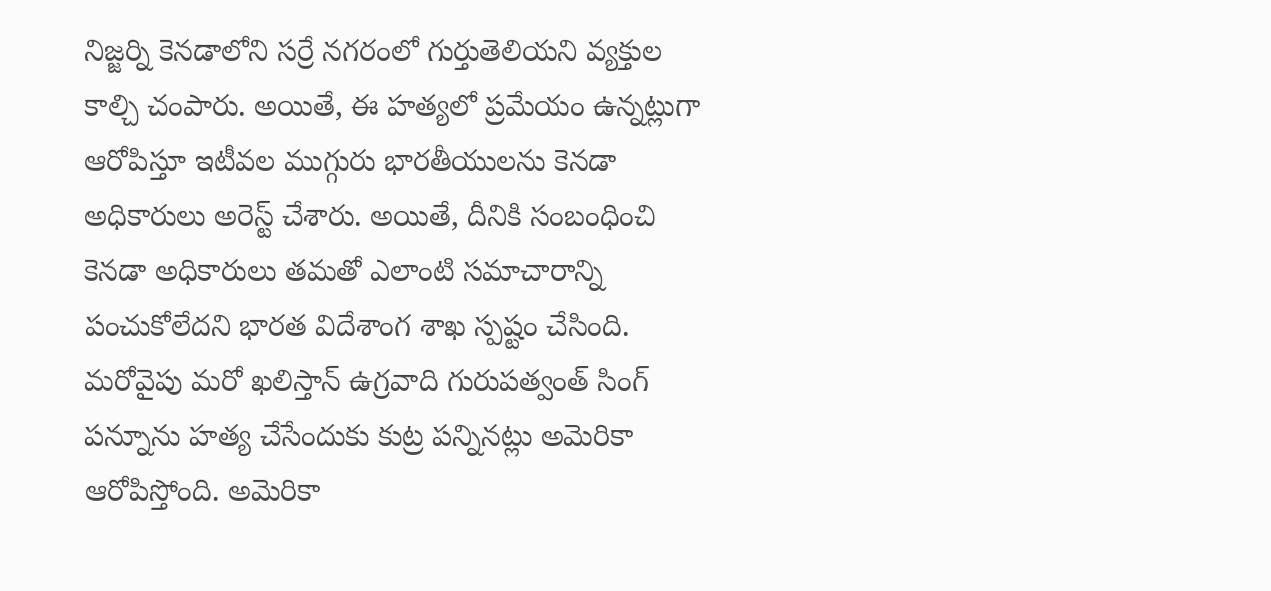నిజ్జర్ని కెనడాలోని సర్రే నగరంలో గుర్తుతెలియని వ్యక్తుల కాల్చి చంపారు. అయితే, ఈ హత్యలో ప్రమేయం ఉన్నట్లుగా ఆరోపిస్తూ ఇటీవల ముగ్గురు భారతీయులను కెనడా అధికారులు అరెస్ట్ చేశారు. అయితే, దీనికి సంబంధించి కెనడా అధికారులు తమతో ఎలాంటి సమాచారాన్ని పంచుకోలేదని భారత విదేశాంగ శాఖ స్పష్టం చేసింది. మరోవైపు మరో ఖలిస్తాన్ ఉగ్రవాది గురుపత్వంత్ సింగ్ పన్నూను హత్య చేసేందుకు కుట్ర పన్నినట్లు అమెరికా ఆరోపిస్తోంది. అమెరికా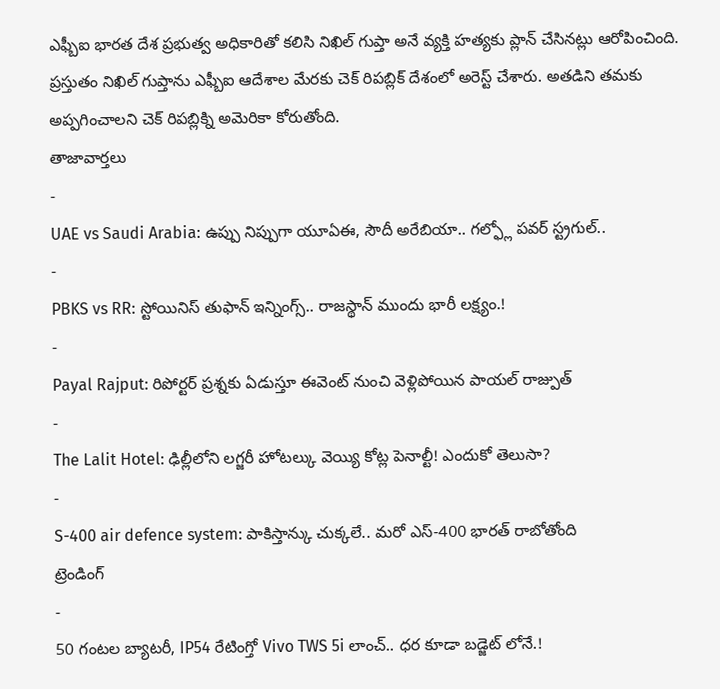ఎఫ్బీఐ భారత దేశ ప్రభుత్వ అధికారితో కలిసి నిఖిల్ గుప్తా అనే వ్యక్తి హత్యకు ప్లాన్ చేసినట్లు ఆరోపించింది. ప్రస్తుతం నిఖిల్ గుప్తాను ఎఫ్బీఐ ఆదేశాల మేరకు చెక్ రిపబ్లిక్ దేశంలో అరెస్ట్ చేశారు. అతడిని తమకు అప్పగించాలని చెక్ రిపబ్లిక్ని అమెరికా కోరుతోంది.
తాజావార్తలు
-
UAE vs Saudi Arabia: ఉప్పు నిప్పుగా యూఏఈ, సౌదీ అరేబియా.. గల్ఫ్లో పవర్ స్ట్రగుల్..
-
PBKS vs RR: స్టోయినిస్ తుఫాన్ ఇన్నింగ్స్.. రాజస్థాన్ ముందు భారీ లక్ష్యం.!
-
Payal Rajput: రిపోర్టర్ ప్రశ్నకు ఏడుస్తూ ఈవెంట్ నుంచి వెళ్లిపోయిన పాయల్ రాజ్పుత్
-
The Lalit Hotel: ఢిల్లీలోని లగ్జరీ హోటల్కు వెయ్యి కోట్ల పెనాల్టీ! ఎందుకో తెలుసా?
-
S-400 air defence system: పాకిస్తాన్కు చుక్కలే.. మరో ఎస్-400 భారత్ రాబోతోంది
ట్రెండింగ్
-
50 గంటల బ్యాటరీ, IP54 రేటింగ్తో Vivo TWS 5i లాంచ్.. ధర కూడా బడ్జెట్ లోనే.!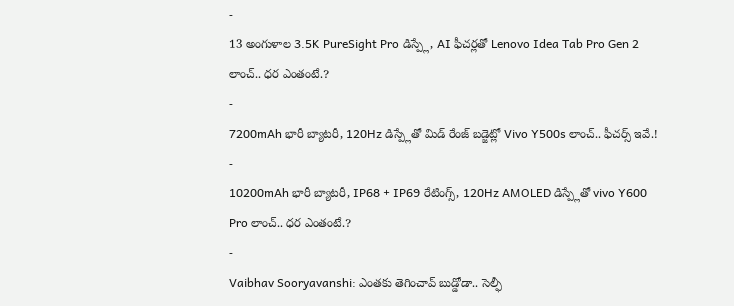-
13 అంగుళాల 3.5K PureSight Pro డిస్ప్లే, AI ఫీచర్లతో Lenovo Idea Tab Pro Gen 2 లాంచ్.. ధర ఎంతంటే.?
-
7200mAh భారీ బ్యాటరీ, 120Hz డిస్ప్లేతో మిడ్ రేంజ్ బడ్జెట్లో Vivo Y500s లాంచ్.. ఫీచర్స్ ఇవే.!
-
10200mAh భారీ బ్యాటరీ, IP68 + IP69 రేటింగ్స్, 120Hz AMOLED డిస్ప్లేతో vivo Y600 Pro లాంచ్.. ధర ఎంతంటే.?
-
Vaibhav Sooryavanshi: ఎంతకు తెగించావ్ బుడ్డోడా.. సెల్ఫీ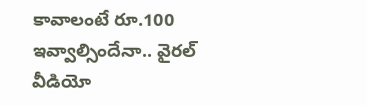కావాలంటే రూ.100 ఇవ్వాల్సిందేనా.. వైరల్ వీడియో